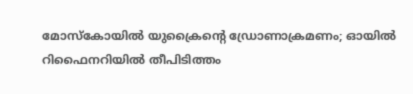മോസ്‌കോയിൽ യുക്രൈന്റെ ഡ്രോണാക്രമണം; ഓയിൽ റിഫൈനറിയിൽ തീപിടിത്തം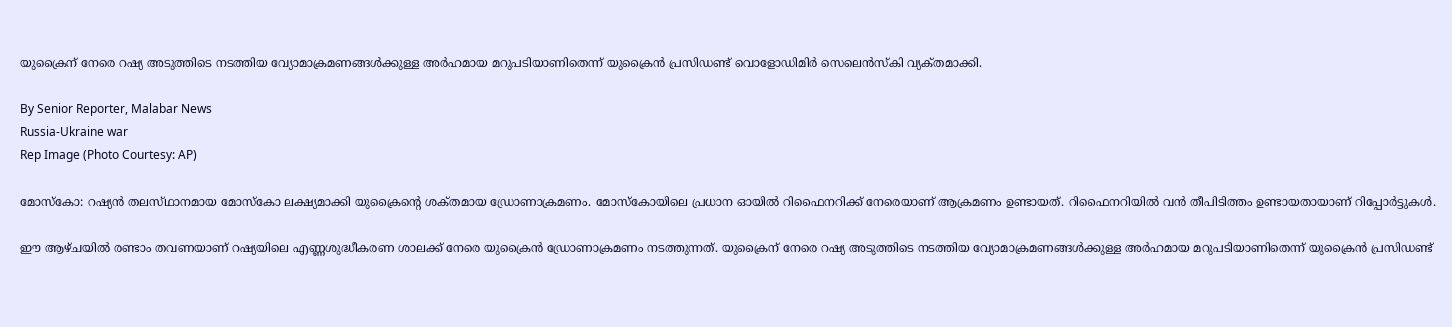യുക്രൈന് നേരെ റഷ്യ അടുത്തിടെ നടത്തിയ വ്യോമാക്രമണങ്ങൾക്കുള്ള അർഹമായ മറുപടിയാണിതെന്ന് യുക്രൈൻ പ്രസിഡണ്ട് വൊളോഡിമിർ സെലെൻസ്‌കി വ്യക്‌തമാക്കി.

By Senior Reporter, Malabar News
Russia-Ukraine war
Rep Image (Photo Courtesy: AP)

മോസ്‌കോ: റഷ്യൻ തലസ്‌ഥാനമായ മോസ്‌കോ ലക്ഷ്യമാക്കി യുക്രൈന്റെ ശക്‌തമായ ഡ്രോണാക്രമണം. മോസ്‌കോയിലെ പ്രധാന ഓയിൽ റിഫൈനറിക്ക് നേരെയാണ് ആക്രമണം ഉണ്ടായത്. റിഫൈനറിയിൽ വൻ തീപിടിത്തം ഉണ്ടായതായാണ് റിപ്പോർട്ടുകൾ.

ഈ ആഴ്‌ചയിൽ രണ്ടാം തവണയാണ് റഷ്യയിലെ എണ്ണശുദ്ധീകരണ ശാലക്ക് നേരെ യുക്രൈൻ ഡ്രോണാക്രമണം നടത്തുന്നത്. യുക്രൈന് നേരെ റഷ്യ അടുത്തിടെ നടത്തിയ വ്യോമാക്രമണങ്ങൾക്കുള്ള അർഹമായ മറുപടിയാണിതെന്ന് യുക്രൈൻ പ്രസിഡണ്ട്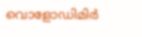വൊളോഡിമിർ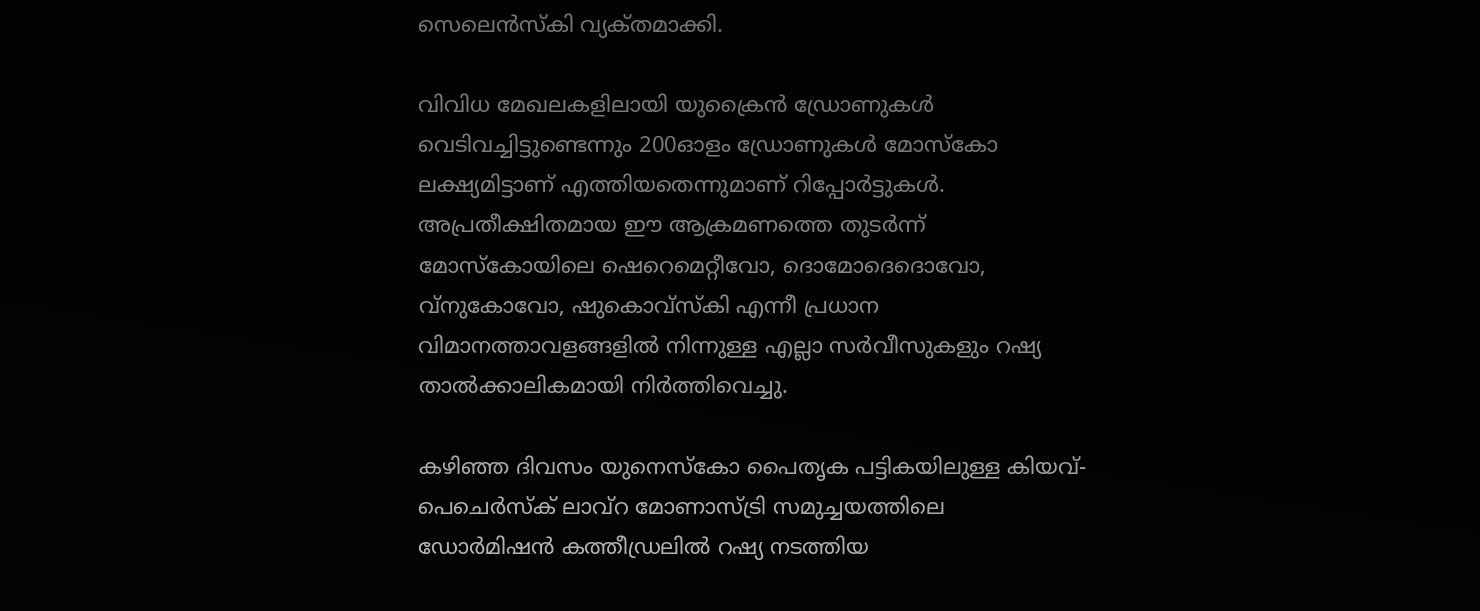സെലെൻസ്‌കി വ്യക്‌തമാക്കി.

വിവിധ മേഖലകളിലായി യുക്രൈൻ ഡ്രോണുകൾ വെടിവച്ചിട്ടുണ്ടെന്നും 200ഓളം ഡ്രോണുകൾ മോസ്‌കോ ലക്ഷ്യമിട്ടാണ് എത്തിയതെന്നുമാണ് റിപ്പോർട്ടുകൾ. അപ്രതീക്ഷിതമായ ഈ ആക്രമണത്തെ തുടർന്ന് മോസ്‌കോയിലെ ഷെറെമെറ്റീവോ, ദൊമോദെദൊവോ, വ്‌നുകോവോ, ഷുകൊവ്‌സ്‌കി എന്നീ പ്രധാന വിമാനത്താവളങ്ങളിൽ നിന്നുള്ള എല്ലാ സർവീസുകളും റഷ്യ താൽക്കാലികമായി നിർത്തിവെച്ചു.

കഴിഞ്ഞ ദിവസം യുനെസ്‌കോ പൈതൃക പട്ടികയിലുള്ള കിയവ്- പെചെർസ്‌ക് ലാവ്‌റ മോണാസ്ട്രി സമുച്ചയത്തിലെ ഡോർമിഷൻ കത്തീഡ്രലിൽ റഷ്യ നടത്തിയ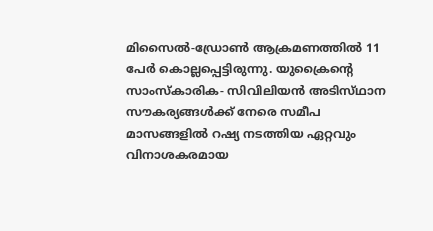മിസൈൽ-ഡ്രോൺ ആക്രമണത്തിൽ 11 പേർ കൊല്ലപ്പെട്ടിരുന്നു. യുക്രൈന്റെ സാംസ്‌കാരിക- സിവിലിയൻ അടിസ്‌ഥാന സൗകര്യങ്ങൾക്ക് നേരെ സമീപ മാസങ്ങളിൽ റഷ്യ നടത്തിയ ഏറ്റവും വിനാശകരമായ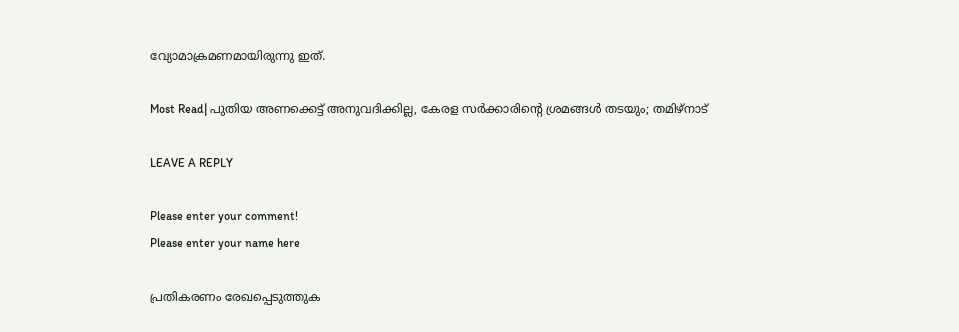വ്യോമാക്രമണമായിരുന്നു ഇത്.

Most Read| പുതിയ അണക്കെട്ട് അനുവദിക്കില്ല, കേരള സർക്കാരിന്റെ ശ്രമങ്ങൾ തടയും; തമിഴ്‌നാട്

LEAVE A REPLY

Please enter your comment!
Please enter your name here

പ്രതികരണം രേഖപ്പെടുത്തുക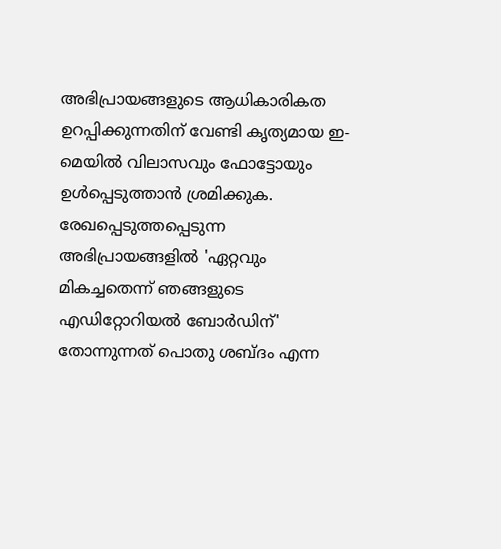അഭിപ്രായങ്ങളുടെ ആധികാരികത ഉറപ്പിക്കുന്നതിന് വേണ്ടി കൃത്യമായ ഇ-മെയിൽ വിലാസവും ഫോട്ടോയും ഉൾപ്പെടുത്താൻ ശ്രമിക്കുക. രേഖപ്പെടുത്തപ്പെടുന്ന അഭിപ്രായങ്ങളിൽ 'ഏറ്റവും മികച്ചതെന്ന് ഞങ്ങളുടെ എഡിറ്റോറിയൽ ബോർഡിന്' തോന്നുന്നത് പൊതു ശബ്‌ദം എന്ന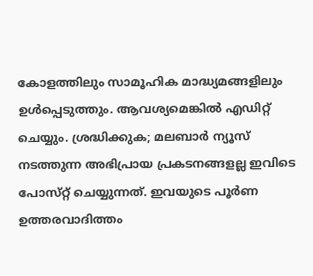കോളത്തിലും സാമൂഹിക മാദ്ധ്യമങ്ങളിലും ഉൾപ്പെടുത്തും. ആവശ്യമെങ്കിൽ എഡിറ്റ് ചെയ്യും. ശ്രദ്ധിക്കുക; മലബാർ ന്യൂസ് നടത്തുന്ന അഭിപ്രായ പ്രകടനങ്ങളല്ല ഇവിടെ പോസ്‌റ്റ് ചെയ്യുന്നത്. ഇവയുടെ പൂർണ ഉത്തരവാദിത്തം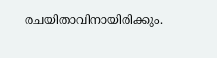രചയിതാവിനായിരിക്കും.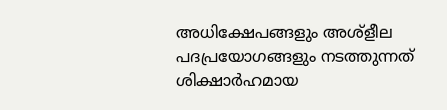അധിക്ഷേപങ്ങളും അശ്‌ളീല പദപ്രയോഗങ്ങളും നടത്തുന്നത് ശിക്ഷാർഹമായ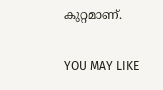കുറ്റമാണ്.

YOU MAY LIKE